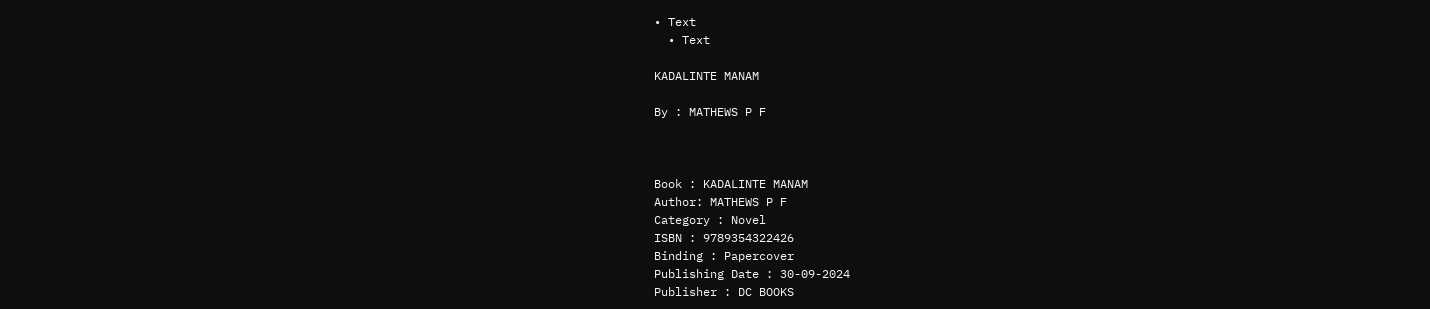• Text
  • Text

KADALINTE MANAM

By : MATHEWS P F



Book : KADALINTE MANAM
Author: MATHEWS P F
Category : Novel
ISBN : 9789354322426
Binding : Papercover
Publishing Date : 30-09-2024
Publisher : DC BOOKS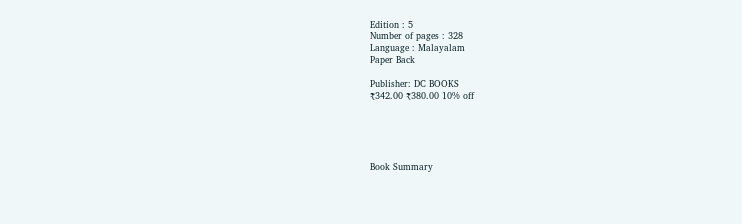Edition : 5
Number of pages : 328
Language : Malayalam
Paper Back

Publisher: DC BOOKS
₹342.00 ₹380.00 10% off





Book Summary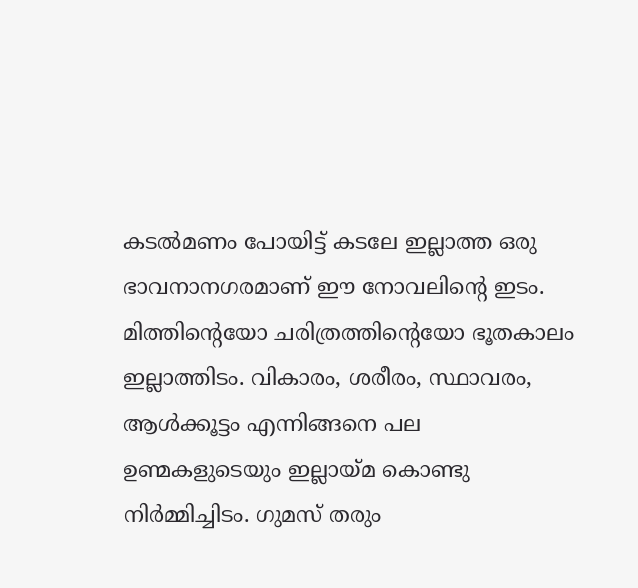കടൽമണം പോയിട്ട് കടലേ ഇല്ലാത്ത ഒരു ഭാവനാനഗരമാണ് ഈ നോവലിന്റെ ഇടം. മിത്തിന്റെയോ ചരിത്രത്തിന്റെയോ ഭൂതകാലം ഇല്ലാത്തിടം. വികാരം, ശരീരം, സ്ഥാവരം, ആൾക്കൂട്ടം എന്നിങ്ങനെ പല ഉണ്മകളുടെയും ഇല്ലായ്മ കൊണ്ടു നിർമ്മിച്ചിടം. ഗുമസ് തരും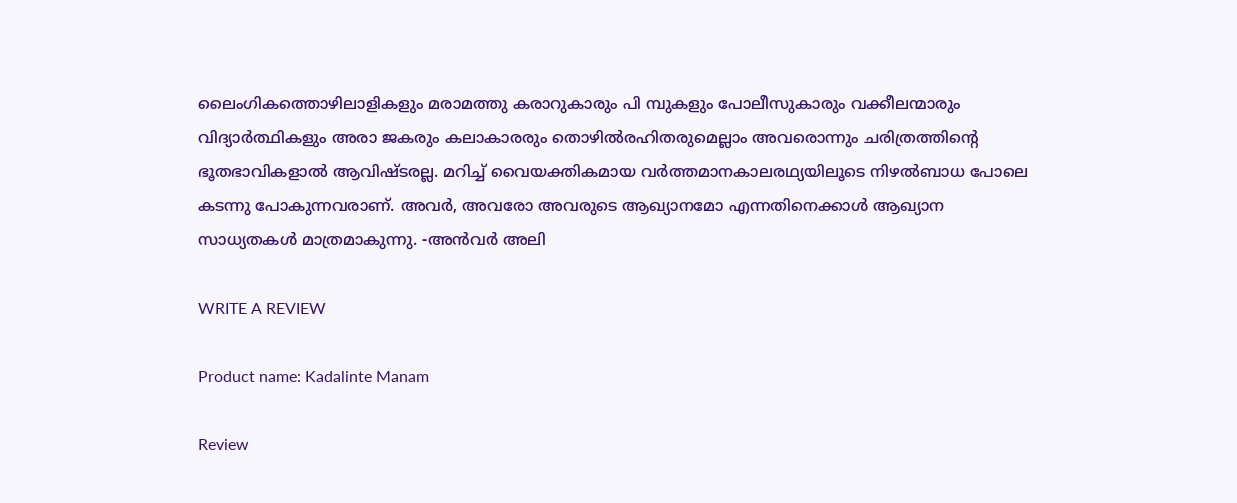ലൈംഗികത്തൊഴിലാളികളും മരാമത്തു കരാറുകാരും പി മ്പുകളും പോലീസുകാരും വക്കീലന്മാരും വിദ്യാർത്ഥികളും അരാ ജകരും കലാകാരരും തൊഴിൽരഹിതരുമെല്ലാം അവരൊന്നും ചരിത്രത്തിന്റെ ഭൂതഭാവികളാൽ ആവിഷ്ടരല്ല. മറിച്ച് വൈയക്തികമായ വർത്തമാനകാലരഥ്യയിലൂടെ നിഴൽബാധ പോലെ കടന്നു പോകുന്നവരാണ്. അവർ, അവരോ അവരുടെ ആഖ്യാനമോ എന്നതിനെക്കാൾ ആഖ്യാന സാധ്യതകൾ മാത്രമാകുന്നു. -അൻവർ അലി

WRITE A REVIEW

Product name: Kadalinte Manam

Review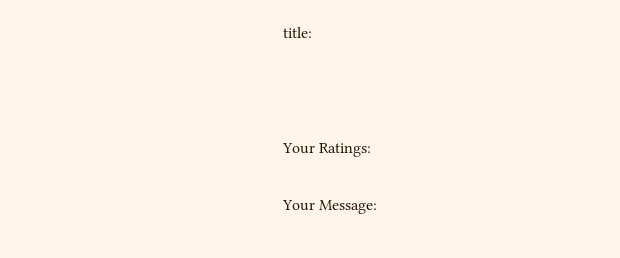title:



Your Ratings:

Your Message: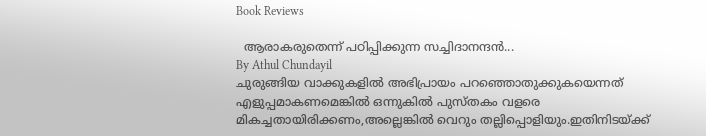Book Reviews

  ആരാകരുതെന്ന് പഠിപ്പിക്കുന്ന സച്ചിദാനന്ദൻ...
By Athul Chundayil
ചുരുങ്ങിയ വാക്കുകളിൽ അഭിപ്രായം പറഞ്ഞൊതുക്കുകയെന്നത്‌ എളുപ്പമാകണമെങ്കിൽ ഒന്നുകിൽ പുസ്തകം വളരെ മികച്ചതായിരിക്കണം,അല്ലെങ്കിൽ വെറും തല്ലിപ്പൊളിയും.ഇതിനിടയ്ക്ക്‌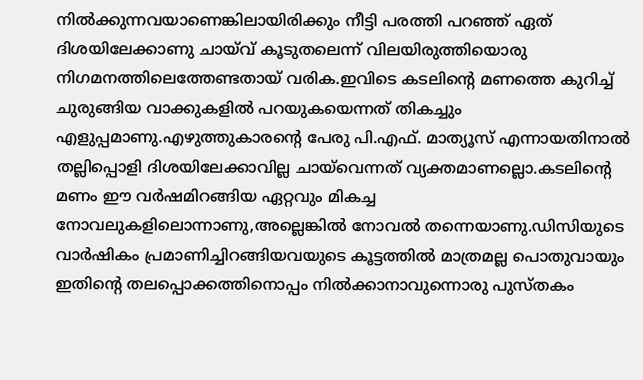നിൽക്കുന്നവയാണെങ്കിലായിരിക്കും നീട്ടി പരത്തി പറഞ്ഞ്‌ ഏത്‌ ദിശയിലേക്കാണു ചായ്‌വ്‌ കൂടുതലെന്ന് വിലയിരുത്തിയൊരു നിഗമനത്തിലെത്തേണ്ടതായ്‌ വരിക.ഇവിടെ കടലിന്റെ മണത്തെ കുറിച്ച്‌ ചുരുങ്ങിയ വാക്കുകളിൽ പറയുകയെന്നത്‌ തികച്ചും എളുപ്പമാണു.എഴുത്തുകാരന്റെ പേരു പി.എഫ്. മാത്യൂസ്‌ എന്നായതിനാൽ തല്ലിപ്പൊളി ദിശയിലേക്കാവില്ല ചായ്‌വെന്നത്‌ വ്യക്തമാണല്ലൊ.കടലിന്റെ മണം ഈ വർഷമിറങ്ങിയ ഏറ്റവും മികച്ച നോവലുകളിലൊന്നാണു,അല്ലെങ്കിൽ നോവൽ തന്നെയാണു.ഡിസിയുടെ വാർഷികം പ്രമാണിച്ചിറങ്ങിയവയുടെ കൂട്ടത്തിൽ മാത്രമല്ല പൊതുവായും ഇതിന്റെ തലപ്പൊക്കത്തിനൊപ്പം നിൽക്കാനാവുന്നൊരു പുസ്തകം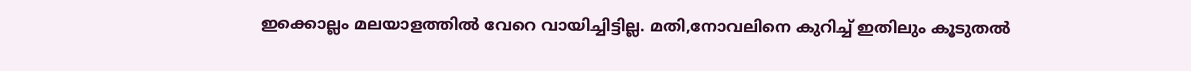ഇക്കൊല്ലം മലയാളത്തിൽ വേറെ വായിച്ചിട്ടില്ല. മതി,നോവലിനെ കുറിച്ച്‌ ഇതിലും കൂടുതൽ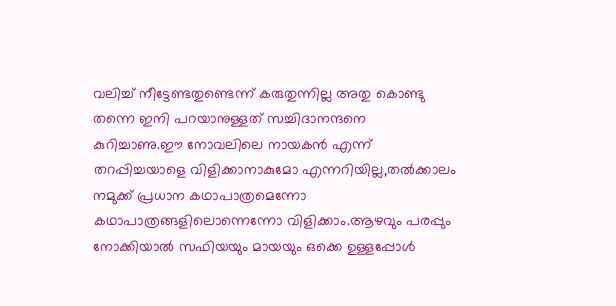വലിച്ച്‌ നീട്ടേണ്ടതുണ്ടെന്ന് കരുതുന്നില്ല അതു കൊണ്ടു തന്നെ ഇനി പറയാനുള്ളത്‌ സച്ചിദാനന്ദനെ കുറിച്ചാണു.ഈ നോവലിലെ നായകൻ എന്ന് തറപ്പിച്ചയാളെ വിളിക്കാനാകുമോ എന്നറിയില്ല,തൽക്കാലം നമുക്ക്‌ പ്രധാന കഥാപാത്രമെന്നോ കഥാപാത്രങ്ങളിലൊന്നെന്നോ വിളിക്കാം.ആഴവും പരപ്പും നോക്കിയാൽ സഫിയയും മായയും ഒക്കെ ഉള്ളപ്പോൾ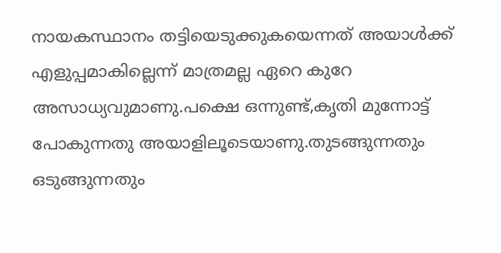നായകസ്ഥാനം തട്ടിയെടുക്കുകയെന്നത്‌ അയാൾക്ക്‌ എളുപ്പമാകില്ലെന്ന് മാത്രമല്ല ഏറെ കുറേ അസാധ്യവുമാണു.പക്ഷെ ഒന്നുണ്ട്‌,കൃതി മുന്നോട്ട്‌ പോകുന്നതു അയാളിലൂടെയാണു.തുടങ്ങുന്നതും ഒടുങ്ങുന്നതും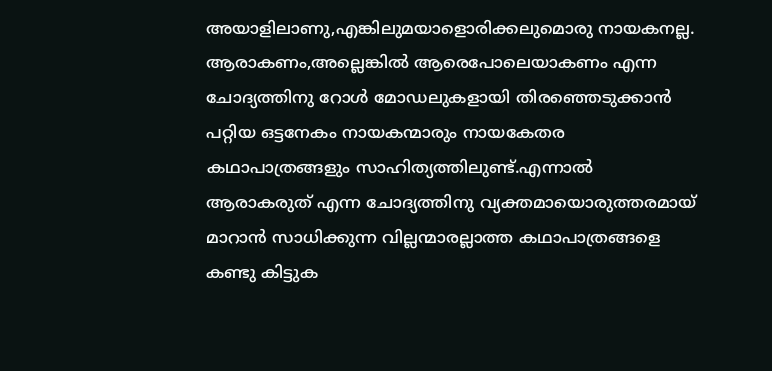അയാളിലാണു,എങ്കിലുമയാളൊരിക്കലുമൊരു നായകനല്ല. ആരാകണം,അല്ലെങ്കിൽ ആരെപോലെയാകണം എന്ന ചോദ്യത്തിനു റോൾ മോഡലുകളായി തിരഞ്ഞെടുക്കാൻ പറ്റിയ ഒട്ടനേകം നായകന്മാരും നായകേതര കഥാപാത്രങ്ങളും സാഹിത്യത്തിലുണ്ട്‌.എന്നാൽ ആരാകരുത്‌ എന്ന ചോദ്യത്തിനു വ്യക്തമായൊരുത്തരമായ്‌ മാറാൻ സാധിക്കുന്ന വില്ലന്മാരല്ലാത്ത കഥാപാത്രങ്ങളെ കണ്ടു കിട്ടുക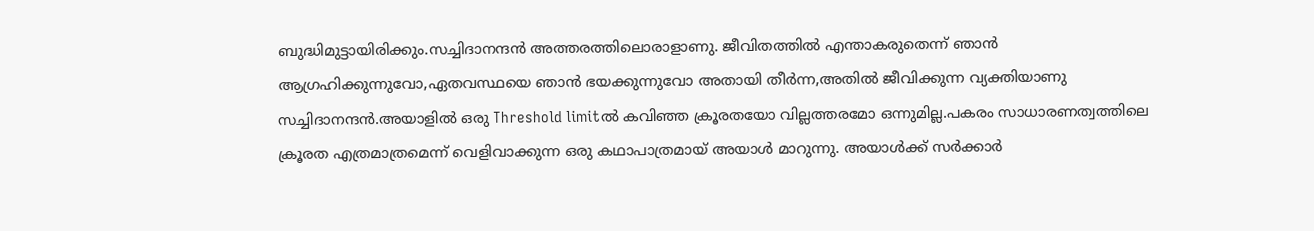ബുദ്ധിമുട്ടായിരിക്കും.സച്ചിദാനന്ദൻ അത്തരത്തിലൊരാളാണു. ജീവിതത്തിൽ എന്താകരുതെന്ന് ഞാൻ ആഗ്രഹിക്കുന്നുവോ,ഏതവസ്ഥയെ ഞാൻ ഭയക്കുന്നുവോ അതായി തീർന്ന,അതിൽ ജീവിക്കുന്ന വ്യക്തിയാണു സച്ചിദാനന്ദൻ.അയാളിൽ ഒരു Threshold limitൽ കവിഞ്ഞ ക്രൂരതയോ വില്ലത്തരമോ ഒന്നുമില്ല.പകരം സാധാരണത്വത്തിലെ ക്രൂരത എത്രമാത്രമെന്ന് വെളിവാക്കുന്ന ഒരു കഥാപാത്രമായ്‌ അയാൾ മാറുന്നു. അയാൾക്ക്‌ സർക്കാർ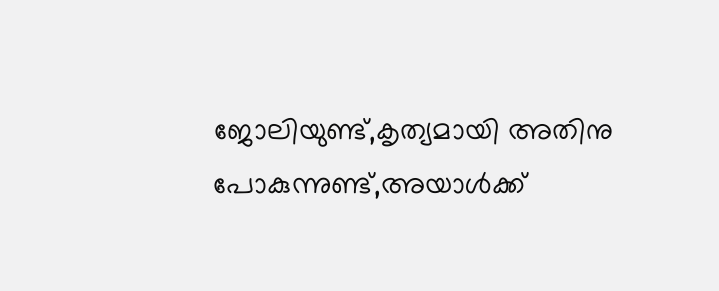ജോലിയുണ്ട്‌,കൃത്യമായി അതിനു പോകുന്നുണ്ട്‌,അയാൾക്ക്‌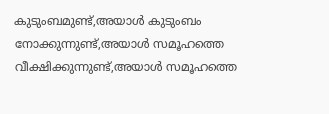കുടുംബമുണ്ട്‌,അയാൾ കുടുംബം നോക്കുന്നുണ്ട്‌,അയാൾ സമൂഹത്തെ വീക്ഷിക്കുന്നുണ്ട്‌,അയാൾ സമൂഹത്തെ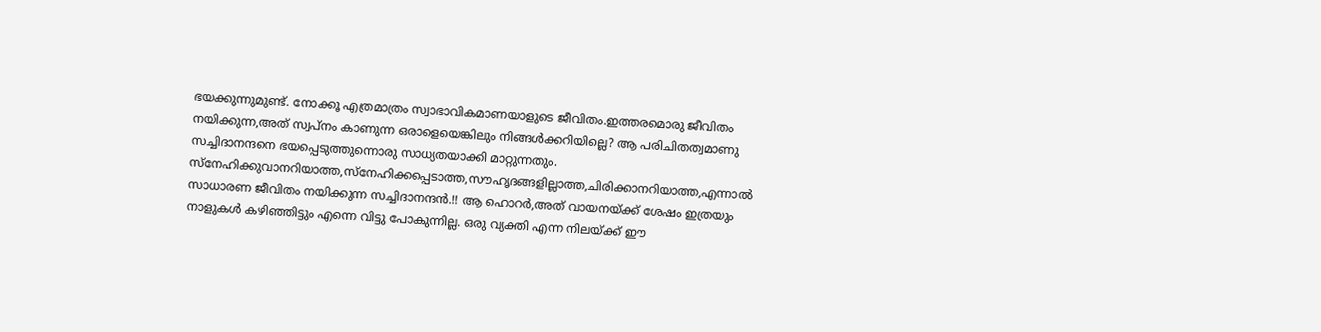ഭയക്കുന്നുമുണ്ട്‌. നോക്കൂ എത്രമാത്രം സ്വാഭാവികമാണയാളുടെ ജീവിതം.ഇത്തരമൊരു ജീവിതം നയിക്കുന്ന,അത്‌ സ്വപ്നം കാണുന്ന ഒരാളെയെങ്കിലും നിങ്ങൾക്കറിയില്ലെ? ആ പരിചിതത്വമാണു സച്ചിദാനന്ദനെ ഭയപ്പെടുത്തുന്നൊരു സാധ്യതയാക്കി മാറ്റുന്നതും. സ്നേഹിക്കുവാനറിയാത്ത,സ്നേഹിക്കപ്പെടാത്ത,സൗഹൃദങ്ങളില്ലാത്ത,ചിരിക്കാനറിയാത്ത,എന്നാൽ സാധാരണ ജീവിതം നയിക്കുന്ന സച്ചിദാനന്ദൻ.!! ആ ഹൊറർ,അത്‌ വായനയ്ക്ക്‌ ശേഷം ഇത്രയും നാളുകൾ കഴിഞ്ഞിട്ടും എന്നെ വിട്ടു പോകുന്നില്ല. ഒരു വ്യക്തി എന്ന നിലയ്ക്ക്‌ ഈ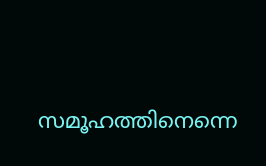സമൂഹത്തിനെന്നെ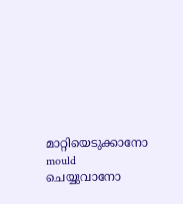മാറ്റിയെടുക്കാനോ mould ചെയ്യുവാനോ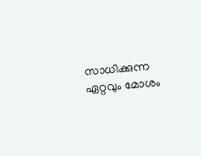സാധിക്കുന്ന ഏറ്റവും മോശം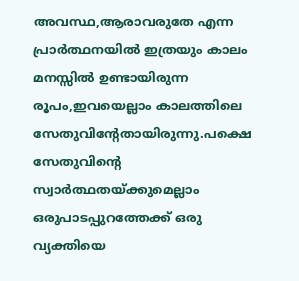അവസ്ഥ,ആരാവരുതേ എന്ന പ്രാർത്ഥനയിൽ ഇത്രയും കാലം മനസ്സിൽ ഉണ്ടായിരുന്ന രൂപം,ഇവയെല്ലാം കാലത്തിലെ സേതുവിന്റേതായിരുന്നു.പക്ഷെ സേതുവിന്റെ സ്വാർത്ഥതയ്ക്കുമെല്ലാം ഒരുപാടപ്പുറത്തേക്ക്‌ ഒരു വ്യക്തിയെ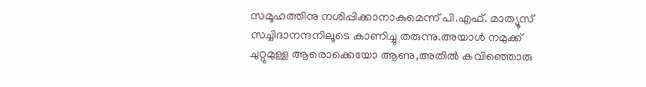സമൂഹത്തിനു നശിപ്പിക്കാനാകുമെന്ന് പി.എഫ്. മാത്യൂസ്‌ സച്ചിദാനന്ദനിലൂടെ കാണിച്ചു തരുന്നു.അയാൾ നമുക്ക്‌ ചുറ്റുമുള്ള ആരൊക്കെയോ ആണു,അതിൽ കവിഞ്ഞൊരു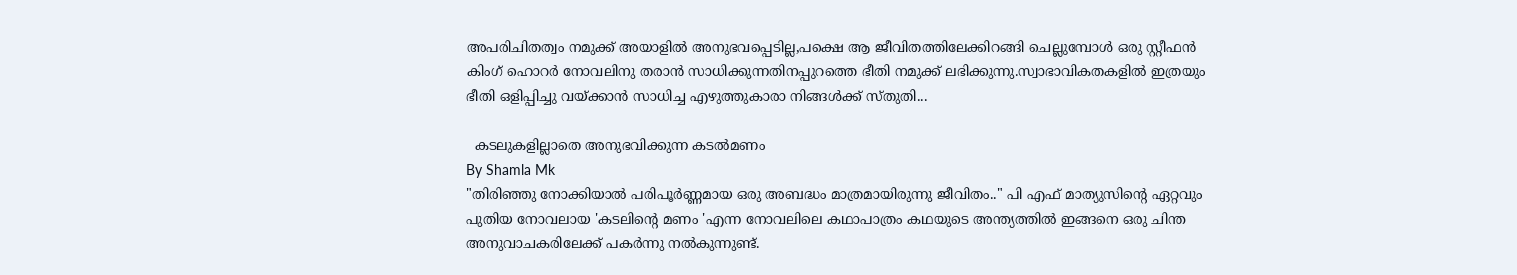അപരിചിതത്വം നമുക്ക്‌ അയാളിൽ അനുഭവപ്പെടില്ല,പക്ഷെ ആ ജീവിതത്തിലേക്കിറങ്ങി ചെല്ലുമ്പോൾ ഒരു സ്റ്റീഫൻ കിംഗ്‌ ഹൊറർ നോവലിനു തരാൻ സാധിക്കുന്നതിനപ്പുറത്തെ ഭീതി നമുക്ക്‌ ലഭിക്കുന്നു.സ്വാഭാവികതകളിൽ ഇത്രയും ഭീതി ഒളിപ്പിച്ചു വയ്ക്കാൻ സാധിച്ച എഴുത്തുകാരാ നിങ്ങൾക്ക്‌ സ്തുതി...

  കടലുകളില്ലാതെ അനുഭവിക്കുന്ന കടൽമണം
By Shamla Mk
"തിരിഞ്ഞു നോക്കിയാൽ പരിപൂർണ്ണമായ ഒരു അബദ്ധം മാത്രമായിരുന്നു ജീവിതം.." പി എഫ് മാത്യുസിന്റെ ഏറ്റവും പുതിയ നോവലായ 'കടലിന്റെ മണം 'എന്ന നോവലിലെ കഥാപാത്രം കഥയുടെ അന്ത്യത്തിൽ ഇങ്ങനെ ഒരു ചിന്ത അനുവാചകരിലേക്ക് പകർന്നു നൽകുന്നുണ്ട്.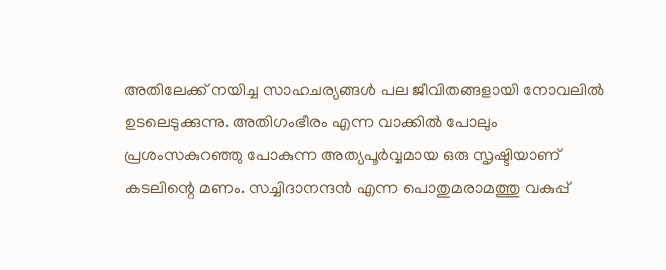അതിലേക്ക് നയിച്ച സാഹചര്യങ്ങൾ പല ജീവിതങ്ങളായി നോവലിൽ ഉടലെടുക്കുന്നു. അതിഗംഭീരം എന്ന വാക്കിൽ പോലും  പ്രശംസകുറഞ്ഞു പോകുന്ന അത്യപൂർവ്വമായ ഒരു സൃഷ്ടിയാണ് കടലിന്റെ മണം. സച്ചിദാനന്ദൻ എന്ന പൊതുമരാമത്തു വകുപ്പ്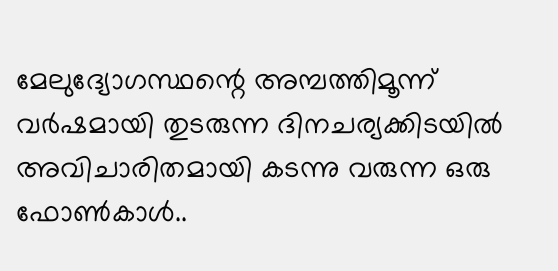മേലുദ്യോഗസ്ഥന്റെ അമ്പത്തിമൂന്ന് വർഷമായി തുടരുന്ന ദിനചര്യക്കിടയിൽ അവിചാരിതമായി കടന്നു വരുന്ന ഒരു ഫോൺകാൾ..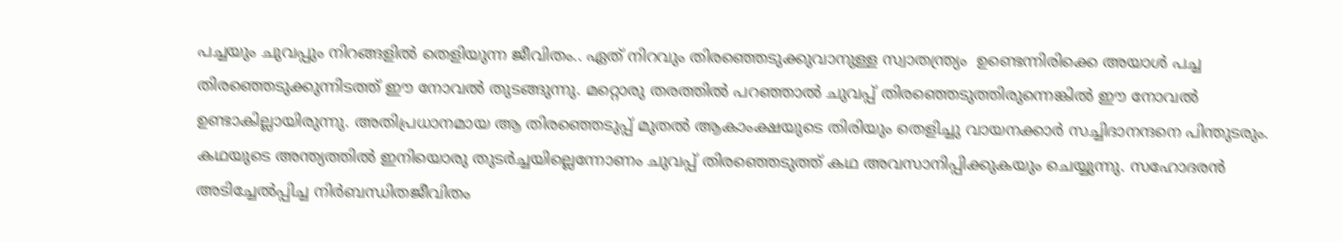പച്ചയും ചുവപ്പും നിറങ്ങളിൽ തെളിയുന്ന ജീവിതം.. ഏത് നിറവും തിരഞ്ഞെടുക്കുവാനുള്ള സ്വാതന്ത്ര്യം  ഉണ്ടെന്നിരിക്കെ അയാൾ പച്ച തിരഞ്ഞെടുക്കുന്നിടത്ത് ഈ നോവൽ തുടങ്ങുന്നു. മറ്റൊരു തരത്തിൽ പറഞ്ഞാൽ ചുവപ്പ് തിരഞ്ഞെടുത്തിരുന്നെങ്കിൽ ഈ നോവൽ ഉണ്ടാകില്ലായിരുന്നു. അതിപ്രധാനമായ ആ തിരഞ്ഞെടുപ്പ് മുതൽ ആകാംക്ഷയുടെ തിരിയും തെളിച്ചു വായനക്കാർ സച്ചിദാനന്ദനെ പിന്തുടരും. കഥയുടെ അന്ത്യത്തിൽ ഇനിയൊരു തുടർച്ചയില്ലെന്നോണം ചുവപ്പ് തിരഞ്ഞെടുത്ത് കഥ അവസാനിപ്പിക്കുകയും ചെയ്യുന്നു. സഹോദരൻ അടിച്ചേൽപ്പിച്ച നിർബന്ധിതജീവിതം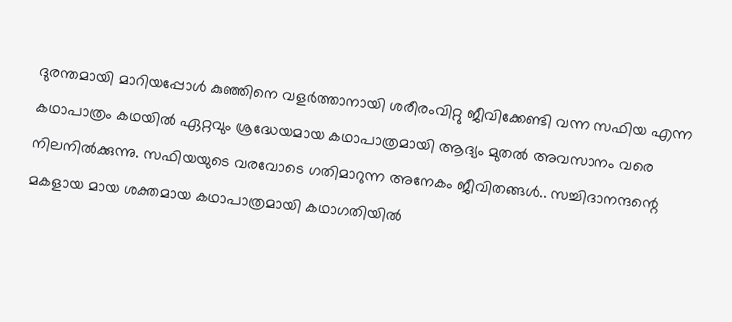ദുരന്തമായി മാറിയപ്പോൾ കുഞ്ഞിനെ വളർത്താനായി ശരീരംവിറ്റു ജീവിക്കേണ്ടി വന്ന സഫിയ എന്ന കഥാപാത്രം കഥയിൽ ഏറ്റവും ശ്രദ്ധേയമായ കഥാപാത്രമായി ആദ്യം മുതൽ അവസാനം വരെ നിലനിൽക്കുന്നു. സഫിയയുടെ വരവോടെ ഗതിമാറുന്ന അനേകം ജീവിതങ്ങൾ.. സച്ചിദാനന്ദന്റെ മകളായ മായ ശക്തമായ കഥാപാത്രമായി കഥാഗതിയിൽ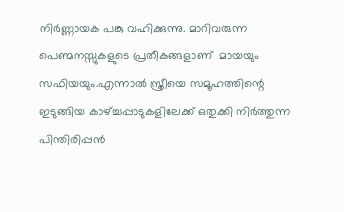നിർണ്ണായക പങ്കു വഹിക്കുന്നു. മാറിവരുന്ന പെണ്മനസ്സുകളുടെ പ്രതീകങ്ങളാണ്  മായയും സഫിയയും.എന്നാൽ സ്ത്രീയെ സമൂഹത്തിന്റെ ഇടുങ്ങിയ കാഴ്ച്ചപ്പാടുകളിലേക്ക് ഒതുക്കി നിർത്തുന്ന പിന്തിരിപ്പൻ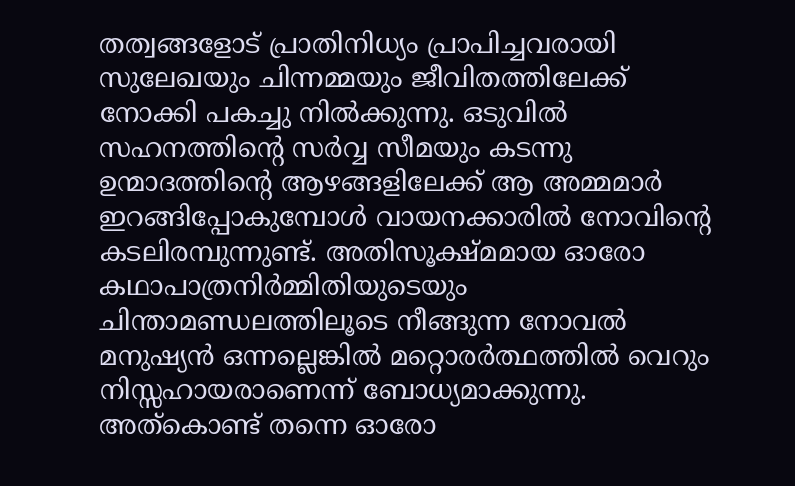തത്വങ്ങളോട് പ്രാതിനിധ്യം പ്രാപിച്ചവരായി സുലേഖയും ചിന്നമ്മയും ജീവിതത്തിലേക്ക് നോക്കി പകച്ചു നിൽക്കുന്നു. ഒടുവിൽ സഹനത്തിന്റെ സർവ്വ സീമയും കടന്നു ഉന്മാദത്തിന്റെ ആഴങ്ങളിലേക്ക് ആ അമ്മമാർ  ഇറങ്ങിപ്പോകുമ്പോൾ വായനക്കാരിൽ നോവിന്റെ കടലിരമ്പുന്നുണ്ട്. അതിസൂക്ഷ്മമായ ഓരോ കഥാപാത്രനിർമ്മിതിയുടെയും  ചിന്താമണ്ഡലത്തിലൂടെ നീങ്ങുന്ന നോവൽ മനുഷ്യൻ ഒന്നല്ലെങ്കിൽ മറ്റൊരർത്ഥത്തിൽ വെറും നിസ്സഹായരാണെന്ന് ബോധ്യമാക്കുന്നു. അത്കൊണ്ട് തന്നെ ഓരോ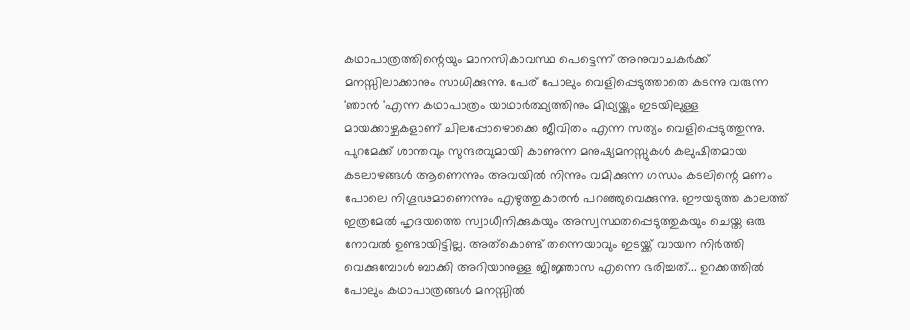കഥാപാത്രത്തിന്റെയും മാനസികാവസ്ഥ പെട്ടെന്ന് അനുവാചകർക്ക് മനസ്സിലാക്കാനും സാധിക്കുന്നു. പേര് പോലും വെളിപ്പെടുത്താതെ കടന്നു വരുന്ന 'ഞാൻ 'എന്ന കഥാപാത്രം യാഥാർത്ഥ്യത്തിനും മിഥ്യയ്ക്കും ഇടയിലുള്ള മായക്കാഴ്ചകളാണ് ചിലപ്പോഴൊക്കെ ജീവിതം എന്ന സത്യം വെളിപ്പെടുത്തുന്നു. പുറമേക്ക് ശാന്തവും സുന്ദരവുമായി കാണുന്ന മനുഷ്യമനസ്സുകൾ കലുഷിതമായ കടലാഴങ്ങൾ ആണെന്നും അവയിൽ നിന്നും വമിക്കുന്ന ഗന്ധം കടലിന്റെ മണം പോലെ നിഗൂഢമാണെന്നും എഴുത്തുകാരൻ പറഞ്ഞുവെക്കുന്നു. ഈയടുത്ത കാലത്ത് ഇത്രമേൽ ഹൃദയത്തെ സ്വാധീനിക്കുകയും അസ്വസ്ഥതപ്പെടുത്തുകയും ചെയ്ത ഒരു നോവൽ ഉണ്ടായിട്ടില്ല. അത്കൊണ്ട് തന്നെയാവും ഇടയ്ക്ക് വായന നിർത്തി വെക്കുമ്പോൾ ബാക്കി അറിയാനുള്ള ജിജ്ഞാസ എന്നെ ഭരിച്ചത്... ഉറക്കത്തിൽ പോലും കഥാപാത്രങ്ങൾ മനസ്സിൽ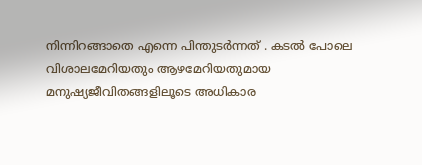നിന്നിറങ്ങാതെ എന്നെ പിന്തുടർന്നത് . കടൽ പോലെ വിശാലമേറിയതും ആഴമേറിയതുമായ മനുഷ്യജീവിതങ്ങളിലൂടെ അധികാര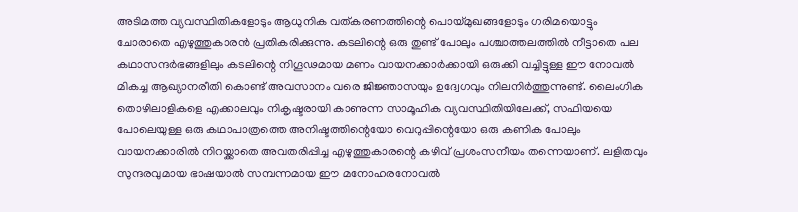അടിമത്ത വ്യവസ്ഥിതികളോടും ആധുനിക വത്കരണത്തിന്റെ പൊയ്മുഖങ്ങളോടും ഗരിമയൊട്ടും ചോരാതെ എഴുത്തുകാരൻ പ്രതികരിക്കുന്നു. കടലിന്റെ ഒരു തുണ്ട് പോലും പശ്ചാത്തലത്തിൽ നീട്ടാതെ പല കഥാസന്ദർഭങ്ങളിലും കടലിന്റെ നിഗൂഢമായ മണം വായനക്കാർക്കായി ഒരുക്കി വച്ചിട്ടുള്ള ഈ നോവൽ മികച്ച ആഖ്യാനരീതി കൊണ്ട് അവസാനം വരെ ജിജ്ഞാസയും ഉദ്വേഗവും നിലനിർത്തുന്നുണ്ട്. ലൈംഗിക തൊഴിലാളികളെ എക്കാലവും നികൃഷ്ടരായി കാണുന്ന സാമൂഹിക വ്യവസ്ഥിതിയിലേക്ക്, സഫിയയെ പോലെയുള്ള ഒരു കഥാപാത്രത്തെ അനിഷ്ടത്തിന്റെയോ വെറുപ്പിന്റെയോ ഒരു കണിക പോലും വായനക്കാരിൽ നിറയ്ക്കാതെ അവതരിപ്പിച്ച എഴുത്തുകാരന്റെ കഴിവ് പ്രശംസനീയം തന്നെയാണ്. ലളിതവും സുന്ദരവുമായ ഭാഷയാൽ സമ്പന്നമായ ഈ മനോഹരനോവൽ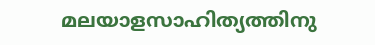മലയാളസാഹിത്യത്തിനു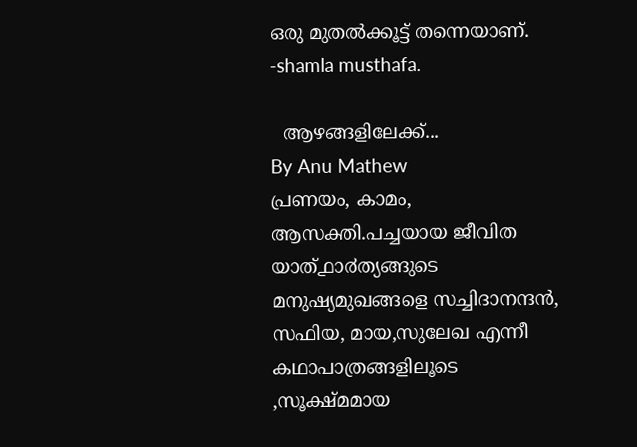ഒരു മുതൽക്കൂട്ട് തന്നെയാണ്. -shamla musthafa.

  ആഴങ്ങളിലേക്ക്...
By Anu Mathew
പ്രണയം, കാമം, ആസക്തി.പച്ചയായ ജീവിത യാത്൧ാ൪ത്യങ്ങുടെ മനുഷ്യമുഖങ്ങളെ സച്ചിദാനന്ദൻ, സഫിയ, മായ,സുലേഖ എന്നീ കഥാപാത്രങ്ങളിലൂടെ ,സൂക്ഷ്മമായ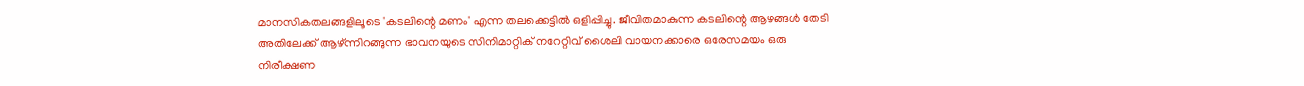മാനസികതലങ്ങളിലൂടെ 'കടലിന്റെ മണം' എന്ന തലക്കെട്ടിൽ ഒളിപ്പിച്ചു. ജീവിതമാകുന്ന കടലിന്റെ ആഴങ്ങൾ തേടി അതിലേക്ക് ആഴ്ന്നിറങ്ങുന്ന ഭാവനയുടെ സിനിമാറ്റിക് നറേറ്റിവ് ശൈലി വായനക്കാരെ ഒരേസമയം ഒരു നിരീക്ഷണ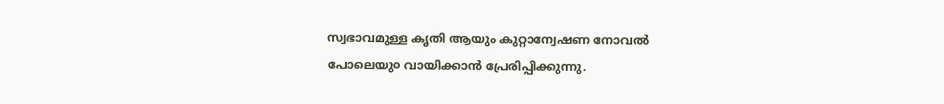സ്വഭാവമുള്ള കൃതി ആയും കുറ്റാന്വേഷണ നോവൽ പോലെയു൦ വായിക്കാൻ പ്രേരിപ്പിക്കുന്നു.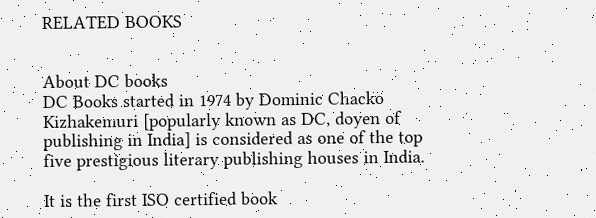RELATED BOOKS


About DC books
DC Books started in 1974 by Dominic Chacko Kizhakemuri [popularly known as DC, doyen of publishing in India] is considered as one of the top five prestigious literary publishing houses in India.

It is the first ISO certified book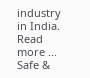industry in India. Read more ...
Safe &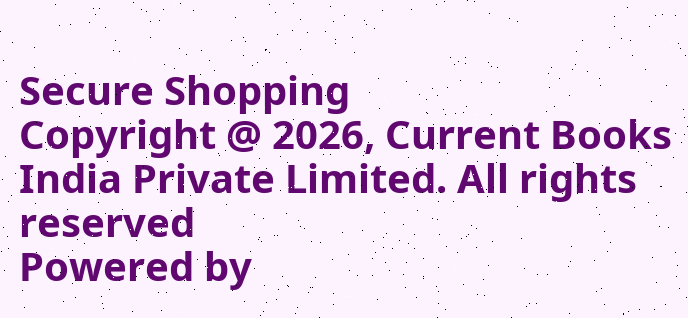Secure Shopping
Copyright @ 2026, Current Books India Private Limited. All rights reserved
Powered by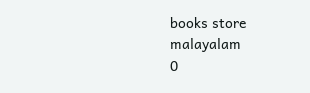books store malayalam
0